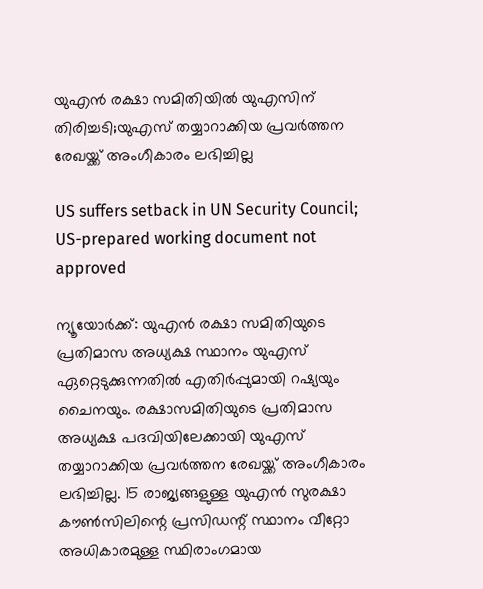യുഎന്‍ രക്ഷാ സമിതിയില്‍ യുഎസിന് തിരിച്ചടി;യുഎസ് തയ്യാറാക്കിയ പ്രവര്‍ത്തന രേഖയ്ക്ക് അംഗീകാരം ലഭിച്ചില്ല

US suffers setback in UN Security Council; US-prepared working document not approved

ന്യൂയോര്‍ക്ക്: യുഎന്‍ രക്ഷാ സമിതിയുടെ പ്രതിമാസ അധ്യക്ഷ സ്ഥാനം യുഎസ് ഏറ്റെടുക്കുന്നതില്‍ എതിര്‍പ്പുമായി റഷ്യയും ചൈനയും. രക്ഷാസമിതിയുടെ പ്രതിമാസ അധ്യക്ഷ പദവിയിലേക്കായി യുഎസ് തയ്യാറാക്കിയ പ്രവര്‍ത്തന രേഖയ്ക്ക് അംഗീകാരം ലഭിച്ചില്ല. 15 രാജ്യങ്ങളുള്ള യുഎന്‍ സുരക്ഷാ കൗണ്‍സിലിന്റെ പ്രസിഡന്റ് സ്ഥാനം വീറ്റോ അധികാരമുള്ള സ്ഥിരാംഗമായ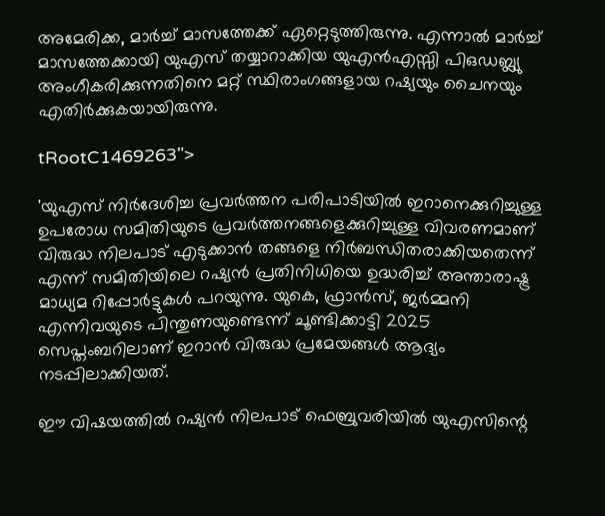അമേരിക്ക, മാര്‍ച്ച് മാസത്തേക്ക് ഏറ്റെടുത്തിരുന്നു. എന്നാല്‍ മാര്‍ച്ച് മാസത്തേക്കായി യുഎസ് തയ്യാറാക്കിയ യുഎന്‍എസ്സി പിഒഡബ്ല്യു അംഗീകരിക്കുന്നതിനെ മറ്റ് സ്ഥിരാംഗങ്ങളായ റഷ്യയും ചൈനയും എതിര്‍ക്കുകയായിരുന്നു.

tRootC1469263">

'യുഎസ് നിര്‍ദേശിച്ച പ്രവര്‍ത്തന പരിപാടിയില്‍ ഇറാനെക്കുറിച്ചുള്ള ഉപരോധ സമിതിയുടെ പ്രവര്‍ത്തനങ്ങളെക്കുറിച്ചുള്ള വിവരണമാണ് വിരുദ്ധ നിലപാട് എടുക്കാന്‍ തങ്ങളെ നിര്‍ബന്ധിതരാക്കിയതെന്ന് എന്ന് സമിതിയിലെ റഷ്യന്‍ പ്രതിനിധിയെ ഉദ്ധരിച്ച് അന്താരാഷ്ട്ര മാധ്യമ റിപ്പോര്‍ട്ടുകള്‍ പറയുന്നു. യുകെ, ഫ്രാന്‍സ്, ജര്‍മ്മനി എന്നിവയുടെ പിന്തുണയുണ്ടെന്ന് ചൂണ്ടിക്കാട്ടി 2025 സെപ്തംബറിലാണ് ഇറാന്‍ വിരുദ്ധ പ്രമേയങ്ങള്‍ ആദ്യം നടപ്പിലാക്കിയത്.

ഈ വിഷയത്തില്‍ റഷ്യന്‍ നിലപാട് ഫെബ്രുവരിയില്‍ യുഎസിന്റെ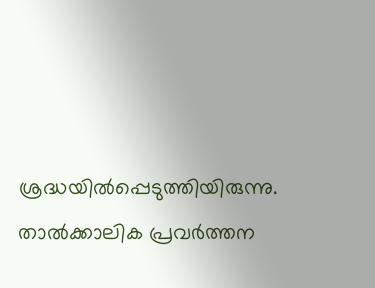ശ്രദ്ധയില്‍പ്പെടുത്തിയിരുന്നു. താല്‍ക്കാലിക പ്രവര്‍ത്തന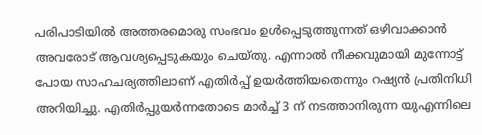പരിപാടിയില്‍ അത്തരമൊരു സംഭവം ഉള്‍പ്പെടുത്തുന്നത് ഒഴിവാക്കാന്‍ അവരോട് ആവശ്യപ്പെടുകയും ചെയ്തു. എന്നാല്‍ നീക്കവുമായി മുന്നോട്ട് പോയ സാഹചര്യത്തിലാണ് എതിര്‍പ്പ് ഉയര്‍ത്തിയതെന്നും റഷ്യന്‍ പ്രതിനിധി അറിയിച്ചു. എതിര്‍പ്പുയര്‍ന്നതോടെ മാര്‍ച്ച് 3 ന് നടത്താനിരുന്ന യുഎന്നിലെ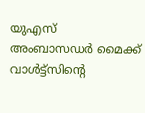യുഎസ് അംബാസഡര്‍ മൈക്ക് വാള്‍ട്ട്‌സിന്റെ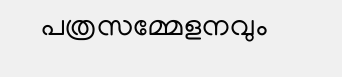പത്രസമ്മേളനവും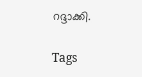റദ്ദാക്കി.

Tags